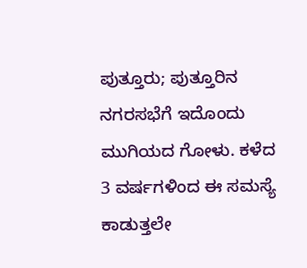ಪುತ್ತೂರು; ಪುತ್ತೂರಿನ ನಗರಸಭೆಗೆ ಇದೊಂದು ಮುಗಿಯದ ಗೋಳು. ಕಳೆದ 3 ವರ್ಷಗಳಿಂದ ಈ ಸಮಸ್ಯೆ ಕಾಡುತ್ತಲೇ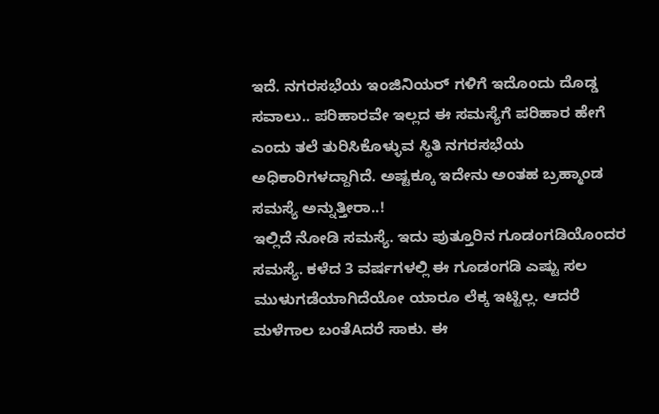ಇದೆ. ನಗರಸಭೆಯ ಇಂಜಿನಿಯರ್ ಗಳಿಗೆ ಇದೊಂದು ದೊಡ್ಡ ಸವಾಲು.. ಪರಿಹಾರವೇ ಇಲ್ಲದ ಈ ಸಮಸ್ಯೆಗೆ ಪರಿಹಾರ ಹೇಗೆ ಎಂದು ತಲೆ ತುರಿಸಿಕೊಳ್ಳುವ ಸ್ಥಿತಿ ನಗರಸಭೆಯ ಅಧಿಕಾರಿಗಳದ್ದಾಗಿದೆ. ಅಷ್ಟಕ್ಕೂ ಇದೇನು ಅಂತಹ ಬ್ರಹ್ಮಾಂಡ ಸಮಸ್ಯೆ ಅನ್ನುತ್ತೀರಾ..!
ಇಲ್ಲಿದೆ ನೋಡಿ ಸಮಸ್ಯೆ. ಇದು ಪುತ್ತೂರಿನ ಗೂಡಂಗಡಿಯೊಂದರ ಸಮಸ್ಯೆ. ಕಳೆದ 3 ವರ್ಷಗಳಲ್ಲಿ ಈ ಗೂಡಂಗಡಿ ಎಷ್ಟು ಸಲ ಮುಳುಗಡೆಯಾಗಿದೆಯೋ ಯಾರೂ ಲೆಕ್ಕ ಇಟ್ಟಿಲ್ಲ. ಆದರೆ ಮಳೆಗಾಲ ಬಂತೆAದರೆ ಸಾಕು. ಈ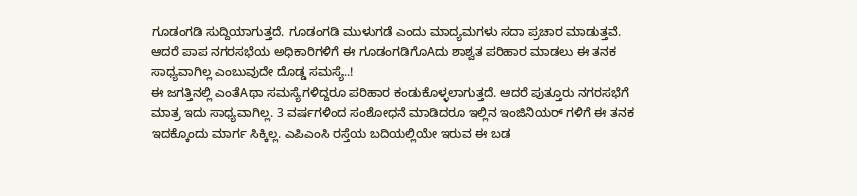ಗೂಡಂಗಡಿ ಸುದ್ದಿಯಾಗುತ್ತದೆ. ಗೂಡಂಗಡಿ ಮುಳುಗಡೆ ಎಂದು ಮಾದ್ಯಮಗಳು ಸದಾ ಪ್ರಚಾರ ಮಾಡುತ್ತವೆ. ಆದರೆ ಪಾಪ ನಗರಸಭೆಯ ಅಧಿಕಾರಿಗಳಿಗೆ ಈ ಗೂಡಂಗಡಿಗೊAದು ಶಾಶ್ವತ ಪರಿಹಾರ ಮಾಡಲು ಈ ತನಕ ಸಾಧ್ಯವಾಗಿಲ್ಲ ಎಂಬುವುದೇ ದೊಡ್ಡ ಸಮಸ್ಯೆ..!
ಈ ಜಗತ್ತಿನಲ್ಲಿ ಎಂತೆAಥಾ ಸಮಸ್ಯೆಗಳಿದ್ದರೂ ಪರಿಹಾರ ಕಂಡುಕೊಳ್ಳಲಾಗುತ್ತದೆ. ಆದರೆ ಪುತ್ತೂರು ನಗರಸಭೆಗೆ ಮಾತ್ರ ಇದು ಸಾಧ್ಯವಾಗಿಲ್ಲ. 3 ವರ್ಷಗಳಿಂದ ಸಂಶೋಧನೆ ಮಾಡಿದರೂ ಇಲ್ಲಿನ ಇಂಜಿನಿಯರ್ ಗಳಿಗೆ ಈ ತನಕ ಇದಕ್ಕೊಂದು ಮಾರ್ಗ ಸಿಕ್ಕಿಲ್ಲ. ಎಪಿಎಂಸಿ ರಸ್ತೆಯ ಬದಿಯಲ್ಲಿಯೇ ಇರುವ ಈ ಬಡ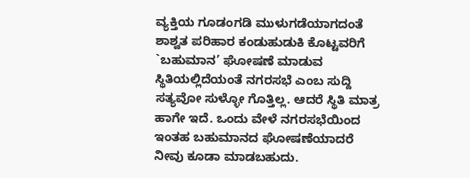ವ್ಯಕ್ತಿಯ ಗೂಡಂಗಡಿ ಮುಳುಗಡೆಯಾಗದಂತೆ ಶಾಶ್ವತ ಪರಿಹಾರ ಕಂಡುಹುಡುಕಿ ಕೊಟ್ಟವರಿಗೆ `ಬಹುಮಾನ’ ಘೋಷಣೆ ಮಾಡುವ ಸ್ಥಿತಿಯಲ್ಲಿದೆಯಂತೆ ನಗರಸಭೆ ಎಂಬ ಸುದ್ದಿ ಸತ್ಯವೋ ಸುಳ್ಳೋ ಗೊತ್ತಿಲ್ಲ. ಆದರೆ ಸ್ಥಿತಿ ಮಾತ್ರ ಹಾಗೇ ಇದೆ. ಒಂದು ವೇಳೆ ನಗರಸಭೆಯಿಂದ ಇಂತಹ ಬಹುಮಾನದ ಘೋಷಣೆಯಾದರೆ ನೀವು ಕೂಡಾ ಮಾಡಬಹುದು.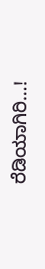ರೆಡಿಯಾಗಿರಿ…!